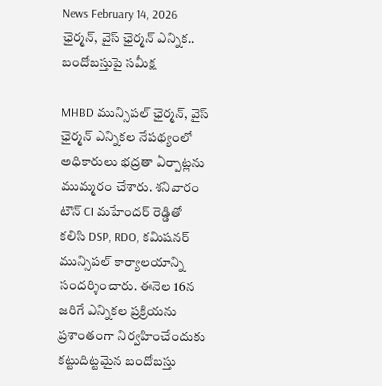News February 14, 2026
ఛైర్మన్, వైస్ ఛైర్మన్ ఎన్నిక.. బందోబస్తుపై సమీక్ష

MHBD మున్సిపల్ ఛైర్మన్, వైస్ ఛైర్మన్ ఎన్నికల నేపథ్యంలో అధికారులు భద్రతా ఏర్పాట్లను ముమ్మరం చేశారు. శనివారం టౌన్ CI మహేందర్ రెడ్డితో కలిసి DSP, RDO, కమిషనర్ మున్సిపల్ కార్యాలయాన్ని సందర్శించారు. ఈనెల 16న జరిగే ఎన్నికల ప్రక్రియను ప్రశాంతంగా నిర్వహించేందుకు కట్టుదిట్టమైన బందోబస్తు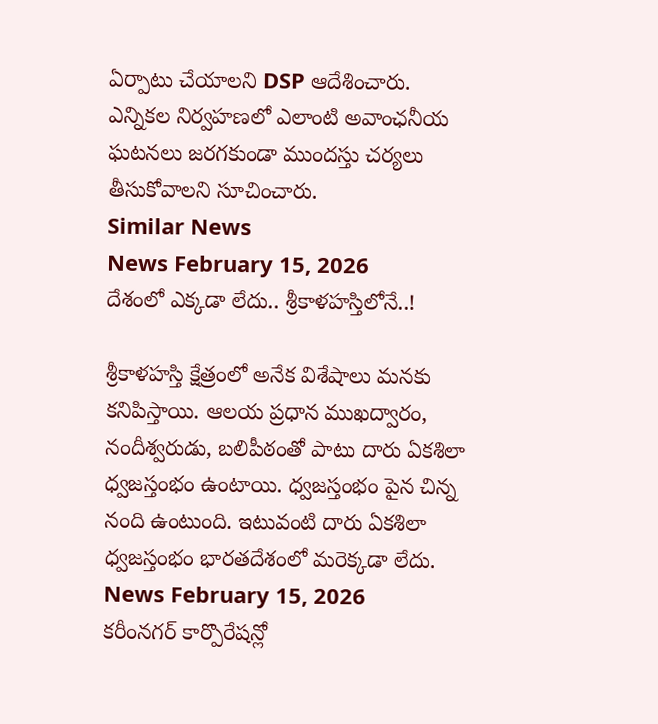ఏర్పాటు చేయాలని DSP ఆదేశించారు. ఎన్నికల నిర్వహణలో ఎలాంటి అవాంఛనీయ ఘటనలు జరగకుండా ముందస్తు చర్యలు తీసుకోవాలని సూచించారు.
Similar News
News February 15, 2026
దేశంలో ఎక్కడా లేదు.. శ్రీకాళహస్తిలోనే..!

శ్రీకాళహస్తి క్షేత్రంలో అనేక విశేషాలు మనకు కనిపిస్తాయి. ఆలయ ప్రధాన ముఖద్వారం, నందీశ్వరుడు, బలిపీఠంతో పాటు దారు ఏకశిలా ధ్వజస్తంభం ఉంటాయి. ధ్వజస్తంభం పైన చిన్న నంది ఉంటుంది. ఇటువంటి దారు ఏకశిలా ధ్వజస్తంభం భారతదేశంలో మరెక్కడా లేదు.
News February 15, 2026
కరీంనగర్ కార్పొరేషన్లో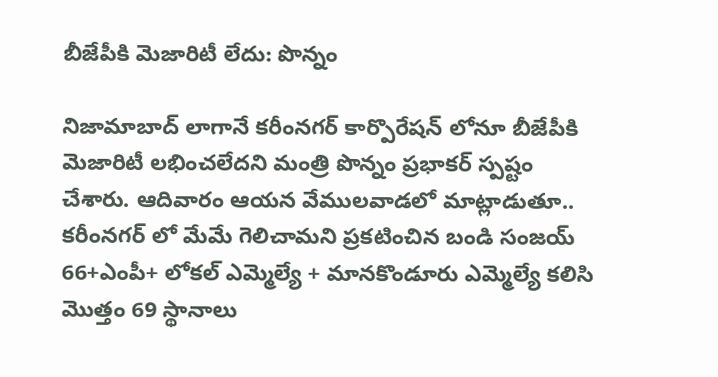బీజేపీకి మెజారిటీ లేదు: పొన్నం

నిజామాబాద్ లాగానే కరీంనగర్ కార్పొరేషన్ లోనూ బీజేపీకి మెజారిటీ లభించలేదని మంత్రి పొన్నం ప్రభాకర్ స్పష్టం చేశారు. ఆదివారం ఆయన వేములవాడలో మాట్లాడుతూ.. కరీంనగర్ లో మేమే గెలిచామని ప్రకటించిన బండి సంజయ్ 66+ఎంపీ+ లోకల్ ఎమ్మెల్యే + మానకొండూరు ఎమ్మెల్యే కలిసి మొత్తం 69 స్థానాలు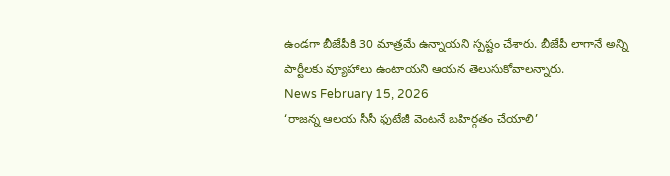ఉండగా బీజేపీకి 30 మాత్రమే ఉన్నాయని స్పష్టం చేశారు. బీజేపీ లాగానే అన్ని పార్టీలకు వ్యూహాలు ఉంటాయని ఆయన తెలుసుకోవాలన్నారు.
News February 15, 2026
‘రాజన్న ఆలయ సీసీ ఫుటేజీ వెంటనే బహిర్గతం చేయాలి’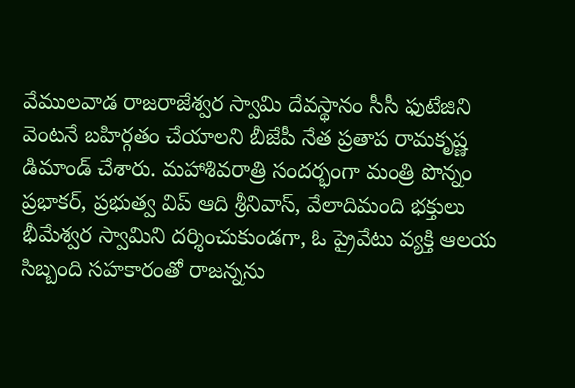వేములవాడ రాజరాజేశ్వర స్వామి దేవస్థానం సీసీ ఫుటేజిని వెంటనే బహిర్గతం చేయాలని బీజేపీ నేత ప్రతాప రామకృష్ణ డిమాండ్ చేశారు. మహాశివరాత్రి సందర్భంగా మంత్రి పొన్నం ప్రభాకర్, ప్రభుత్వ విప్ ఆది శ్రీనివాస్, వేలాదిమంది భక్తులు భీమేశ్వర స్వామిని దర్శించుకుండగా, ఓ ప్రైవేటు వ్యక్తి ఆలయ సిబ్బంది సహకారంతో రాజన్నను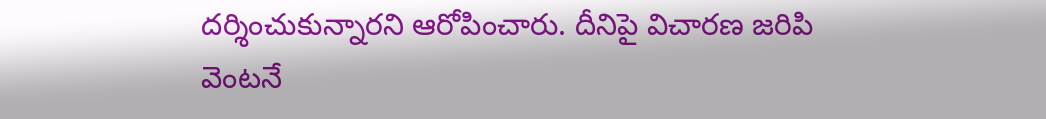దర్శించుకున్నారని ఆరోపించారు. దీనిపై విచారణ జరిపి వెంటనే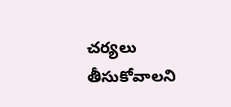చర్యలు తీసుకోవాలని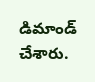డిమాండ్ చేశారు.